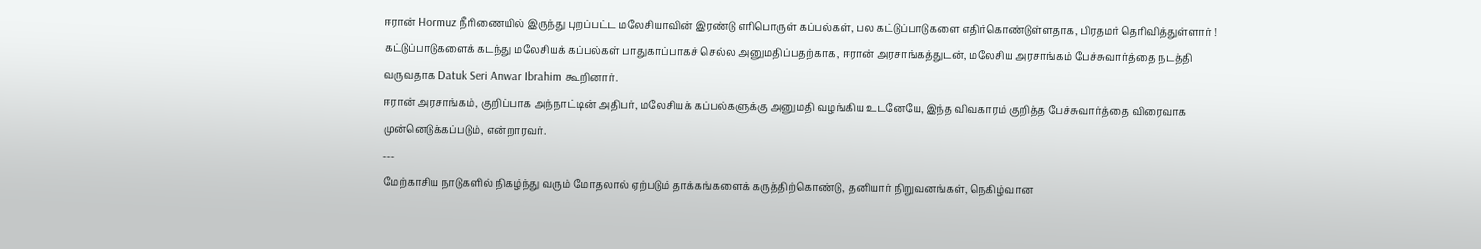ஈரான் Hormuz நீரிணையில் இருந்து புறப்பட்ட மலேசியாவின் இரண்டு எரிபொருள் கப்பல்கள், பல கட்டுப்பாடுகளை எதிர்கொண்டுள்ளதாக, பிரதமர் தெரிவித்துள்ளார் !
கட்டுப்பாடுகளைக் கடந்து மலேசியக் கப்பல்கள் பாதுகாப்பாகச் செல்ல அனுமதிப்பதற்காக, ஈரான் அரசாங்கத்துடன், மலேசிய அரசாங்கம் பேச்சுவார்த்தை நடத்தி வருவதாக Datuk Seri Anwar Ibrahim கூறினார்.
ஈரான் அரசாங்கம், குறிப்பாக அந்நாட்டின் அதிபர், மலேசியக் கப்பல்களுக்கு அனுமதி வழங்கிய உடனேயே, இந்த விவகாரம் குறித்த பேச்சுவார்த்தை விரைவாக முன்னெடுக்கப்படும், என்றாரவர்.
---
மேற்காசிய நாடுகளில் நிகழ்ந்து வரும் மோதலால் ஏற்படும் தாக்கங்களைக் கருத்திற்கொண்டு, தனியார் நிறுவனங்கள், நெகிழ்வான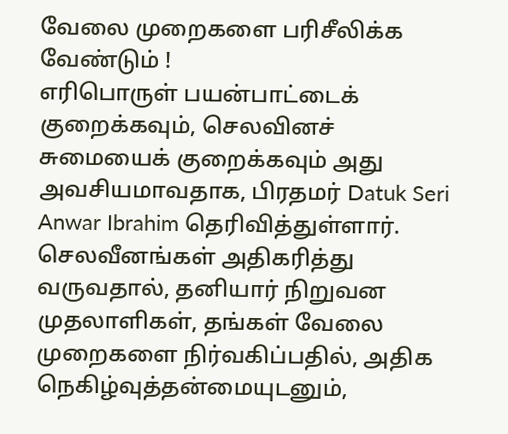வேலை முறைகளை பரிசீலிக்க வேண்டும் !
எரிபொருள் பயன்பாட்டைக் குறைக்கவும், செலவினச் சுமையைக் குறைக்கவும் அது அவசியமாவதாக, பிரதமர் Datuk Seri Anwar Ibrahim தெரிவித்துள்ளார்.
செலவீனங்கள் அதிகரித்து வருவதால், தனியார் நிறுவன முதலாளிகள், தங்கள் வேலை முறைகளை நிர்வகிப்பதில், அதிக நெகிழ்வுத்தன்மையுடனும்,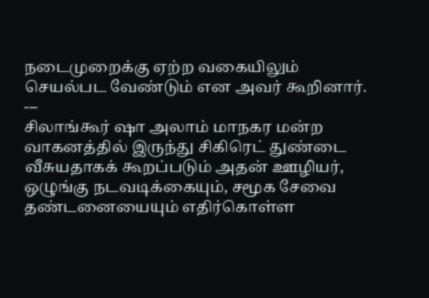நடைமுறைக்கு ஏற்ற வகையிலும் செயல்பட வேண்டும் என அவர் கூறினார்.
---
சிலாங்கூர் ஷா அலாம் மாநகர மன்ற வாகனத்தில் இருந்து சிகிரெட் துண்டை வீசுயதாகக் கூறப்படும் அதன் ஊழியர், ஒழுங்கு நடவடிக்கையும், சமூக சேவை தண்டனையையும் எதிர்கொள்ள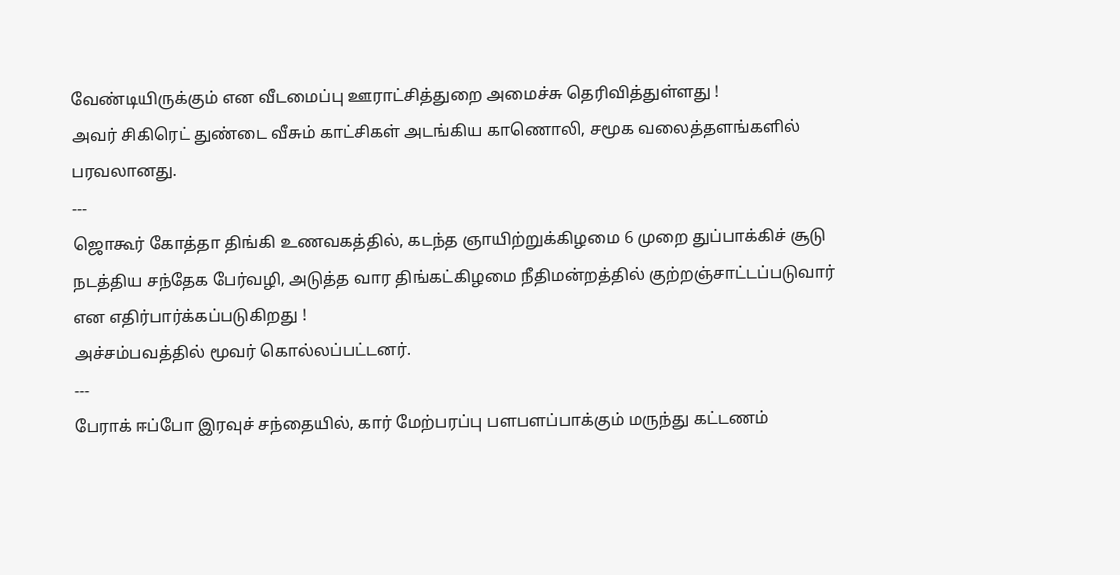வேண்டியிருக்கும் என வீடமைப்பு ஊராட்சித்துறை அமைச்சு தெரிவித்துள்ளது !
அவர் சிகிரெட் துண்டை வீசும் காட்சிகள் அடங்கிய காணொலி, சமூக வலைத்தளங்களில் பரவலானது.
---
ஜொகூர் கோத்தா திங்கி உணவகத்தில், கடந்த ஞாயிற்றுக்கிழமை 6 முறை துப்பாக்கிச் சூடு நடத்திய சந்தேக பேர்வழி, அடுத்த வார திங்கட்கிழமை நீதிமன்றத்தில் குற்றஞ்சாட்டப்படுவார் என எதிர்பார்க்கப்படுகிறது !
அச்சம்பவத்தில் மூவர் கொல்லப்பட்டனர்.
---
பேராக் ஈப்போ இரவுச் சந்தையில், கார் மேற்பரப்பு பளபளப்பாக்கும் மருந்து கட்டணம்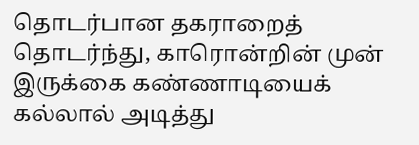தொடர்பான தகராறைத் தொடர்ந்து, காரொன்றின் முன் இருக்கை கண்ணாடியைக் கல்லால் அடித்து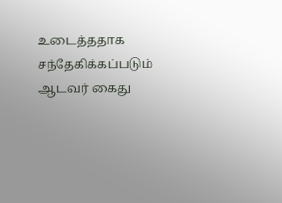உடைத்ததாக சந்தேகிக்கப்படும் ஆடவர் கைது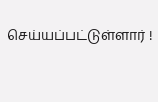செய்யப்பட்டுள்ளார் !